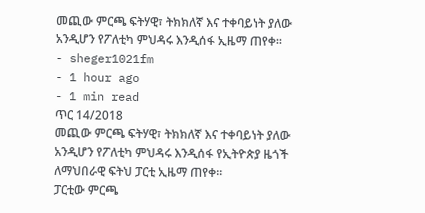መጪው ምርጫ ፍትሃዊ፣ ትክክለኛ እና ተቀባይነት ያለው አንዲሆን የፖለቲካ ምህዳሩ እንዲሰፋ ኢዜማ ጠየቀ፡፡
- sheger1021fm
- 1 hour ago
- 1 min read
ጥር 14/2018
መጪው ምርጫ ፍትሃዊ፣ ትክክለኛ እና ተቀባይነት ያለው አንዲሆን የፖለቲካ ምህዳሩ እንዲሰፋ የኢትዮጵያ ዜጎች ለማህበራዊ ፍትህ ፓርቲ ኢዜማ ጠየቀ፡፡
ፓርቲው ምርጫ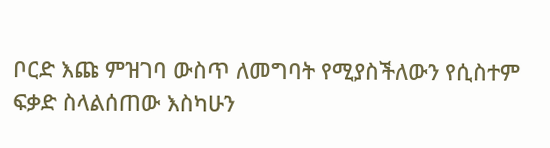ቦርድ እጩ ምዝገባ ውስጥ ለመግባት የሚያስችለውን የሲስተም ፍቃድ ስላልሰጠው እስካሁን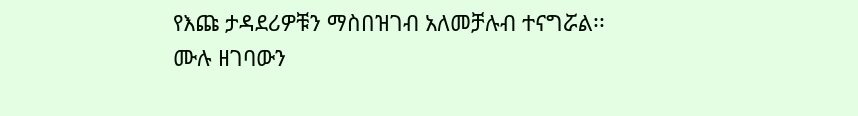የእጩ ታዳደሪዎቹን ማስበዝገብ አለመቻሉብ ተናግሯል፡፡
ሙሉ ዘገባውን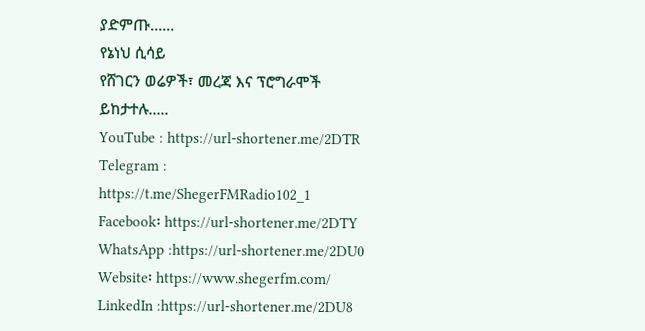ያድምጡ……
የኔነህ ሲሳይ
የሸገርን ወሬዎች፣ መረጃ እና ፕሮግራሞች ይከታተሉ…..
YouTube : https://url-shortener.me/2DTR
Telegram : https://t.me/ShegerFMRadio102_1
Facebook፡ https://url-shortener.me/2DTY
WhatsApp :https://url-shortener.me/2DU0
Website፡ https://www.shegerfm.com/
LinkedIn :https://url-shortener.me/2DU8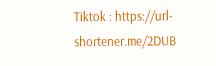Tiktok : https://url-shortener.me/2DUB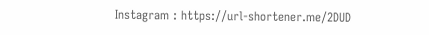Instagram : https://url-shortener.me/2DUD